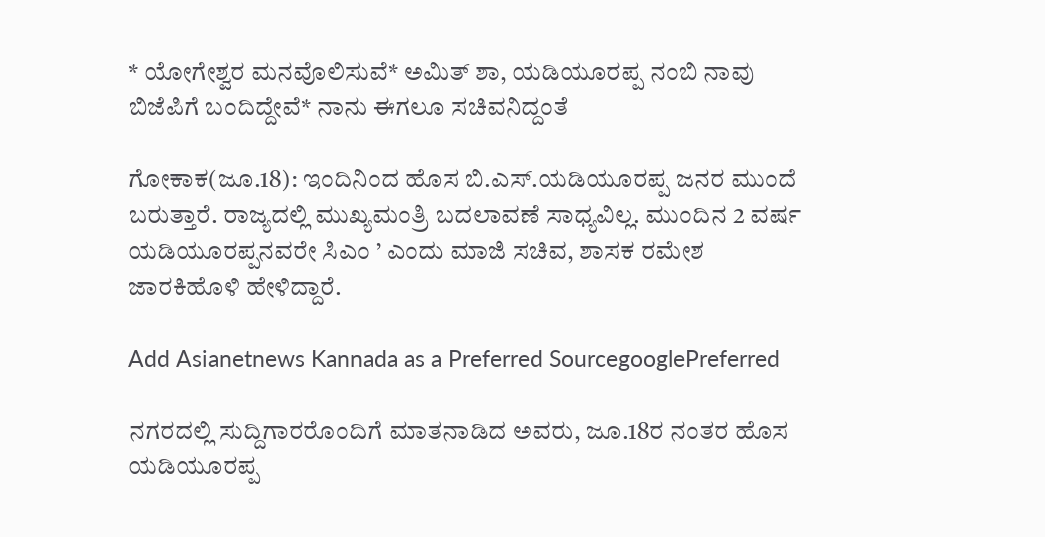* ಯೋಗೇಶ್ವರ ಮನವೊಲಿಸುವೆ* ಅಮಿತ್‌ ಶಾ, ಯಡಿಯೂರಪ್ಪ ನಂಬಿ ನಾವು ಬಿಜೆಪಿಗೆ ಬಂದಿದ್ದೇವೆ* ನಾನು ಈಗಲೂ ಸಚಿವನಿದ್ದಂತೆ

ಗೋಕಾಕ(ಜೂ.18): ಇಂದಿನಿಂದ ಹೊಸ ಬಿ.ಎಸ್‌.ಯಡಿಯೂರಪ್ಪ ಜನರ ಮುಂದೆ ಬರುತ್ತಾರೆ. ರಾಜ್ಯದಲ್ಲಿ ಮುಖ್ಯಮಂತ್ರಿ ಬದಲಾವಣೆ ಸಾಧ್ಯವಿಲ್ಲ. ಮುಂದಿನ 2 ವರ್ಷ ಯಡಿಯೂರಪ್ಪನವರೇ ಸಿಎಂ ’ ಎಂದು ಮಾಜಿ ಸಚಿವ, ಶಾಸಕ ರಮೇಶ ಜಾರಕಿಹೊಳಿ ಹೇಳಿದ್ದಾರೆ.

Add Asianetnews Kannada as a Preferred SourcegooglePreferred

ನಗರದಲ್ಲಿ ಸುದ್ದಿಗಾರರೊಂದಿಗೆ ಮಾತನಾಡಿದ ಅವರು, ಜೂ.18ರ ನಂತರ ಹೊಸ ಯಡಿಯೂರಪ್ಪ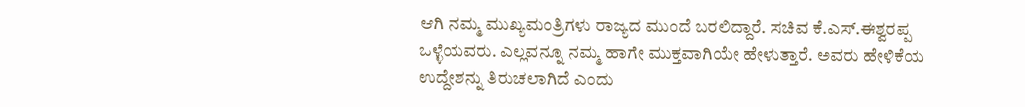ಆಗಿ ನಮ್ಮ ಮುಖ್ಯಮಂತ್ರಿಗಳು ರಾಜ್ಯದ ಮುಂದೆ ಬರಲಿದ್ದಾರೆ. ಸಚಿವ ಕೆ.ಎಸ್‌.ಈಶ್ವರಪ್ಪ ಒಳ್ಳೆಯವರು. ಎಲ್ಲವನ್ನೂ ನಮ್ಮ ಹಾಗೇ ಮುಕ್ತವಾಗಿಯೇ ಹೇಳುತ್ತಾರೆ. ಅವರು ಹೇಳಿಕೆಯ ಉದ್ದೇಶನ್ನು ತಿರುಚಲಾಗಿದೆ ಎಂದು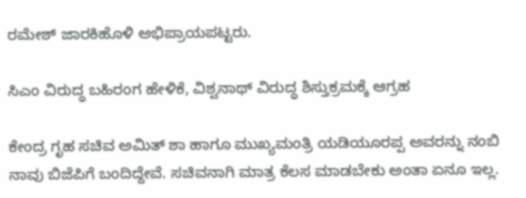ರಮೇಶ್‌ ಜಾರಕಿಹೊಳಿ ಅಭಿಪ್ರಾಯಪಟ್ಟರು.

ಸಿಎಂ ವಿರುದ್ಧ ಬಹಿರಂಗ ಹೇಳಿಕೆ, ವಿಶ್ವನಾಥ್ ವಿರುದ್ಧ ಶಿಸ್ತುಕ್ರಮಕ್ಕೆ ಆಗ್ರಹ

ಕೇಂದ್ರ ಗೃಹ ಸಚಿವ ಅಮಿತ್‌ ಶಾ ಹಾಗೂ ಮುಖ್ಯಮಂತ್ರಿ ಯಡಿಯೂರಪ್ಪ ಅವರನ್ನು ನಂಬಿ ನಾವು ಬಿಜೆಪಿಗೆ ಬಂದಿದ್ದೇವೆ. ಸಚಿವನಾಗಿ ಮಾತ್ರ ಕೆಲಸ ಮಾಡಬೇಕು ಅಂತಾ ಏನೂ ಇಲ್ಲ.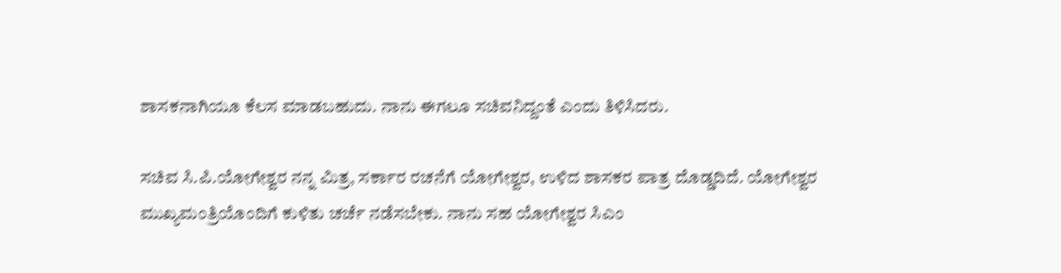ಶಾಸಕನಾಗಿಯೂ ಕೆಲಸ ಮಾಡಬಹುದು. ನಾನು ಈಗಲೂ ಸಚಿವನಿದ್ದಂತೆ ಎಂದು ತಿಳಿಸಿದರು.

ಸಚಿವ ಸಿ.ಪಿ.ಯೋಗೇಶ್ವರ ನನ್ನ ಮಿತ್ರ, ಸರ್ಕಾರ ರಚನೆಗೆ ಯೋಗೇಶ್ವರ, ಉಳಿದ ಶಾಸಕರ ಪಾತ್ರ ದೊಡ್ಡದಿದೆ. ಯೋಗೇಶ್ವರ ಮುಖ್ಯಮಂತ್ರಿಯೊಂದಿಗೆ ಕುಳಿತು ಚರ್ಚೆ ನಡೆಸಬೇಕು. ನಾನು ಸಹ ಯೋಗೇಶ್ವರ ಸಿಎಂ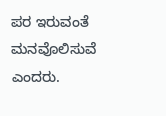ಪರ ಇರುವಂತೆ ಮನವೊಲಿಸುವೆ ಎಂದರು.